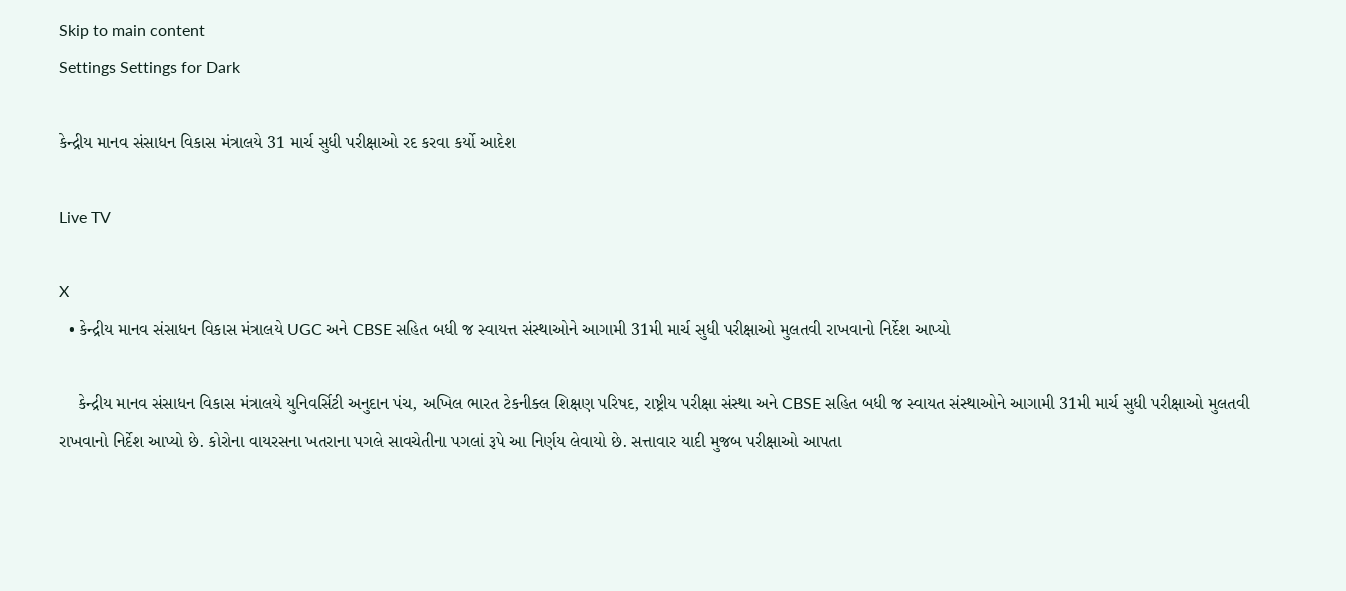Skip to main content
Settings Settings for Dark

કેન્દ્રીય માનવ સંસાધન વિકાસ મંત્રાલયે 31 માર્ચ સુધી પરીક્ષાઓ રદ કરવા કર્યો આદેશ

Live TV

X
  • કેન્દ્રીય માનવ સંસાધન વિકાસ મંત્રાલયે UGC અને CBSE સહિત બધી જ સ્વાયત્ત સંસ્થાઓને આગામી 31મી માર્ચ સુધી પરીક્ષાઓ મુલતવી રાખવાનો નિર્દેશ આપ્યો

    કેન્દ્રીય માનવ સંસાધન વિકાસ મંત્રાલયે યુનિવર્સિટી અનુદાન પંચ, અખિલ ભારત ટેકનીક્લ શિક્ષણ પરિષદ, રાષ્ટ્રીય પરીક્ષા સંસ્થા અને CBSE સહિત બધી જ સ્વાયત સંસ્થાઓને આગામી 31મી માર્ચ સુધી પરીક્ષાઓ મુલતવી રાખવાનો નિર્દેશ આપ્યો છે. કોરોના વાયરસના ખતરાના પગલે સાવચેતીના પગલાં રૂપે આ નિર્ણય લેવાયો છે. સત્તાવાર યાદી મુજબ પરીક્ષાઓ આપતા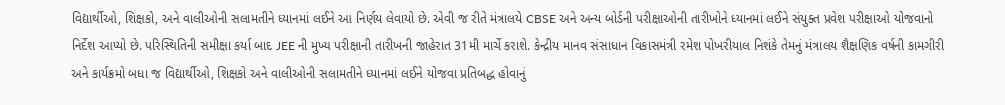વિદ્યાર્થીઓ, શિક્ષકો, અને વાલીઓની સલામતીને ધ્યાનમાં લઈને આ નિર્ણય લેવાયો છે. એવી જ રીતે મંત્રાલયે CBSE અને અન્ય બોર્ડની પરીક્ષાઓની તારીખોને ધ્યાનમાં લઈને સંયુક્ત પ્રવેશ પરીક્ષાઓ યોજવાનો નિર્દેશ આપ્યો છે. પરિસ્થિતિની સમીક્ષા કર્યા બાદ JEE ની મુખ્ય પરીક્ષાની તારીખની જાહેરાત 31મી માર્ચે કરાશે. કેન્દ્રીય માનવ સંસાધાન વિકાસમંત્રી રમેશ પોખરીયાલ નિશંકે તેમનું મંત્રાલય શૈક્ષણિક વર્ષની કામગીરી અને કાર્યક્રમો બધા જ વિદ્યાર્થીઓ, શિક્ષકો અને વાલીઓની સલામતીને ધ્યાનમાં લઈને યોજવા પ્રતિબદ્ધ હોવાનું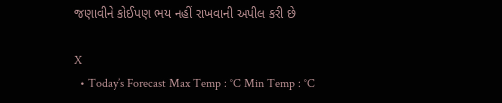જણાવીને કોઈપણ ભય નહીં રાખવાની અપીલ કરી છે

X
  • Today’s Forecast Max Temp : °C Min Temp : °C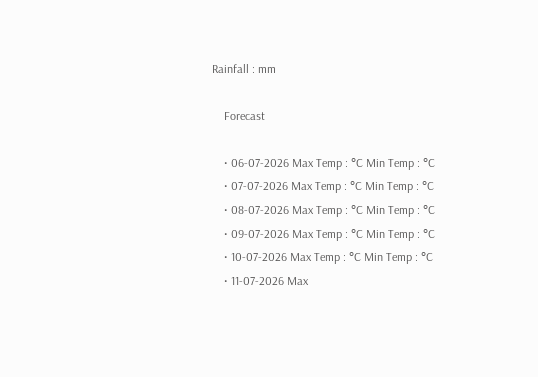Rainfall : mm

    Forecast

    • 06-07-2026 Max Temp : °C Min Temp : °C
    • 07-07-2026 Max Temp : °C Min Temp : °C
    • 08-07-2026 Max Temp : °C Min Temp : °C
    • 09-07-2026 Max Temp : °C Min Temp : °C
    • 10-07-2026 Max Temp : °C Min Temp : °C
    • 11-07-2026 Max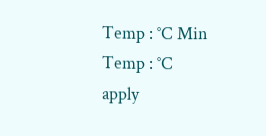Temp : °C Min Temp : °C
apply